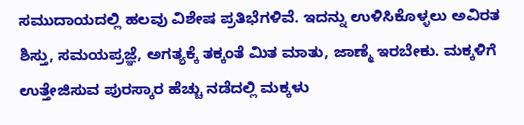ಸಮುದಾಯದಲ್ಲಿ ಹಲವು ವಿಶೇಷ ಪ್ರತಿಭೆಗಳಿವೆ. ಇದನ್ನು ಉಳಿಸಿಕೊಳ್ಳಲು ಅವಿರತ ಶಿಸ್ತು, ಸಮಯಪ್ರಜ್ಞೆ, ಅಗತ್ಯಕ್ಕೆ ತಕ್ಕಂತೆ ಮಿತ ಮಾತು, ಜಾಣ್ಮೆ ಇರಬೇಕು. ಮಕ್ಕಳಿಗೆ ಉತ್ತೇಜಿಸುವ ಪುರಸ್ಕಾರ ಹೆಚ್ಚು ನಡೆದಲ್ಲಿ ಮಕ್ಕಳು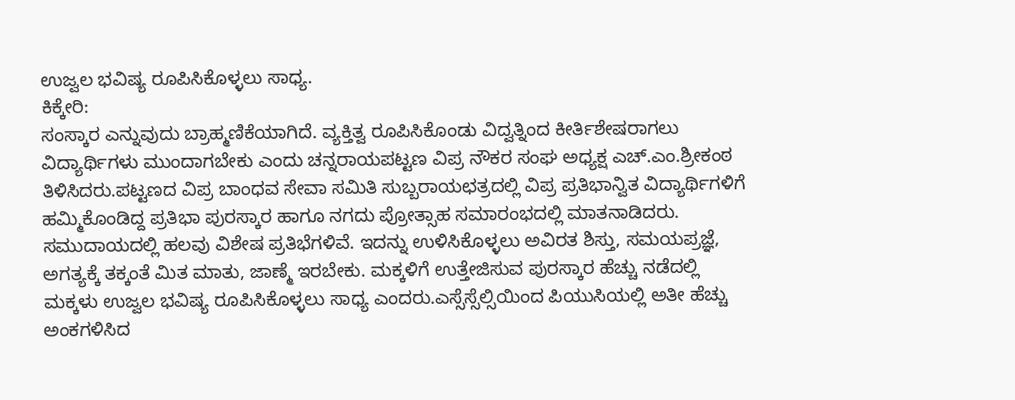ಉಜ್ವಲ ಭವಿಷ್ಯ ರೂಪಿಸಿಕೊಳ್ಳಲು ಸಾಧ್ಯ.
ಕಿಕ್ಕೇರಿ:
ಸಂಸ್ಕಾರ ಎನ್ನುವುದು ಬ್ರಾಹ್ಮಣಿಕೆಯಾಗಿದೆ. ವ್ಯಕ್ತಿತ್ವ ರೂಪಿಸಿಕೊಂಡು ವಿದ್ವತ್ನಿಂದ ಕೀರ್ತಿಶೇಷರಾಗಲು ವಿದ್ಯಾರ್ಥಿಗಳು ಮುಂದಾಗಬೇಕು ಎಂದು ಚನ್ನರಾಯಪಟ್ಟಣ ವಿಪ್ರ ನೌಕರ ಸಂಘ ಅಧ್ಯಕ್ಷ ಎಚ್.ಎಂ.ಶ್ರೀಕಂಠ ತಿಳಿಸಿದರು.ಪಟ್ಟಣದ ವಿಪ್ರ ಬಾಂಧವ ಸೇವಾ ಸಮಿತಿ ಸುಬ್ಬರಾಯಛತ್ರದಲ್ಲಿ ವಿಪ್ರ ಪ್ರತಿಭಾನ್ವಿತ ವಿದ್ಯಾರ್ಥಿಗಳಿಗೆ ಹಮ್ಮಿಕೊಂಡಿದ್ದ ಪ್ರತಿಭಾ ಪುರಸ್ಕಾರ ಹಾಗೂ ನಗದು ಪ್ರೋತ್ಸಾಹ ಸಮಾರಂಭದಲ್ಲಿ ಮಾತನಾಡಿದರು.
ಸಮುದಾಯದಲ್ಲಿ ಹಲವು ವಿಶೇಷ ಪ್ರತಿಭೆಗಳಿವೆ. ಇದನ್ನು ಉಳಿಸಿಕೊಳ್ಳಲು ಅವಿರತ ಶಿಸ್ತು, ಸಮಯಪ್ರಜ್ಞೆ, ಅಗತ್ಯಕ್ಕೆ ತಕ್ಕಂತೆ ಮಿತ ಮಾತು, ಜಾಣ್ಮೆ ಇರಬೇಕು. ಮಕ್ಕಳಿಗೆ ಉತ್ತೇಜಿಸುವ ಪುರಸ್ಕಾರ ಹೆಚ್ಚು ನಡೆದಲ್ಲಿ ಮಕ್ಕಳು ಉಜ್ವಲ ಭವಿಷ್ಯ ರೂಪಿಸಿಕೊಳ್ಳಲು ಸಾಧ್ಯ ಎಂದರು.ಎಸ್ಸೆಸ್ಸೆಲ್ಸಿಯಿಂದ ಪಿಯುಸಿಯಲ್ಲಿ ಅತೀ ಹೆಚ್ಚು ಅಂಕಗಳಿಸಿದ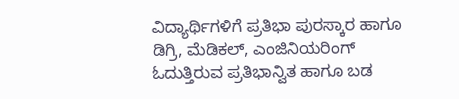ವಿದ್ಯಾರ್ಥಿಗಳಿಗೆ ಪ್ರತಿಭಾ ಪುರಸ್ಕಾರ ಹಾಗೂ ಡಿಗ್ರಿ, ಮೆಡಿಕಲ್, ಎಂಜಿನಿಯರಿಂಗ್ ಓದುತ್ತಿರುವ ಪ್ರತಿಭಾನ್ವಿತ ಹಾಗೂ ಬಡ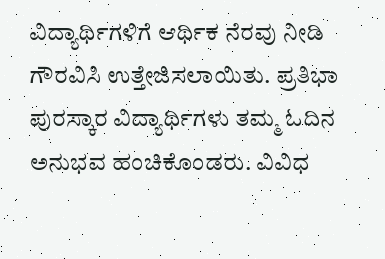ವಿದ್ಯಾರ್ಥಿಗಳಿಗೆ ಆರ್ಥಿಕ ನೆರವು ನೀಡಿ ಗೌರವಿಸಿ ಉತ್ತೇಜಿಸಲಾಯಿತು. ಪ್ರತಿಭಾ ಪುರಸ್ಕಾರ ವಿದ್ಯಾರ್ಥಿಗಳು ತಮ್ಮ ಓದಿನ ಅನುಭವ ಹಂಚಿಕೊಂಡರು. ವಿವಿಧ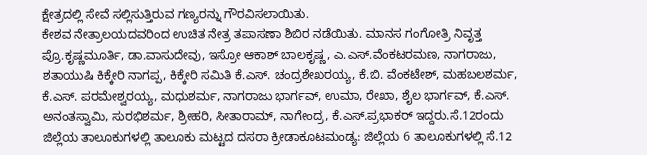ಕ್ಷೇತ್ರದಲ್ಲಿ ಸೇವೆ ಸಲ್ಲಿಸುತ್ತಿರುವ ಗಣ್ಯರನ್ನು ಗೌರವಿಸಲಾಯಿತು.
ಕೇಶವ ನೇತ್ರಾಲಯದವರಿಂದ ಉಚಿತ ನೇತ್ರ ತಪಾಸಣಾ ಶಿಬಿರ ನಡೆಯಿತು. ಮಾನಸ ಗಂಗೋತ್ರಿ ನಿವೃತ್ತ ಪ್ರೊ.ಕೃಷ್ಣಮೂರ್ತಿ, ಡಾ.ವಾಸುದೇವು, ಇಸ್ರೋ ಆಕಾಶ್ ಬಾಲಕೃಷ್ಣ, ಎ.ಎಸ್.ವೆಂಕಟರಮಣ, ನಾಗರಾಜು, ಶತಾಯುಷಿ ಕಿಕ್ಕೇರಿ ನಾಗಪ್ಪ, ಕಿಕ್ಕೇರಿ ಸಮಿತಿ ಕೆ.ಎಸ್. ಚಂದ್ರಶೇಖರಯ್ಯ, ಕೆ.ಬಿ. ವೆಂಕಟೇಶ್, ಮಹಬಲಶರ್ಮ, ಕೆ.ಎಸ್. ಪರಮೇಶ್ವರಯ್ಯ, ಮಧುಶರ್ಮ, ನಾಗರಾಜು ಭಾರ್ಗವ್, ಉಮಾ, ರೇಖಾ, ಶೈಲ ಭಾರ್ಗವ್, ಕೆ.ಎಸ್. ಅನಂತಸ್ವಾಮಿ, ಸುರಭಿಶರ್ಮ, ಶ್ರೀಹರಿ, ಸೀತಾರಾಮ್, ನಾಗೇಂದ್ರ, ಕೆ.ಎಸ್.ಪ್ರಭಾಕರ್ ಇದ್ದರು.ಸೆ.12ರಂದು ಜಿಲ್ಲೆಯ ತಾಲೂಕುಗಳಲ್ಲಿ ತಾಲೂಕು ಮಟ್ಟದ ದಸರಾ ಕ್ರೀಡಾಕೂಟಮಂಡ್ಯ: ಜಿಲ್ಲೆಯ 6 ತಾಲೂಕುಗಳಲ್ಲಿ ಸೆ.12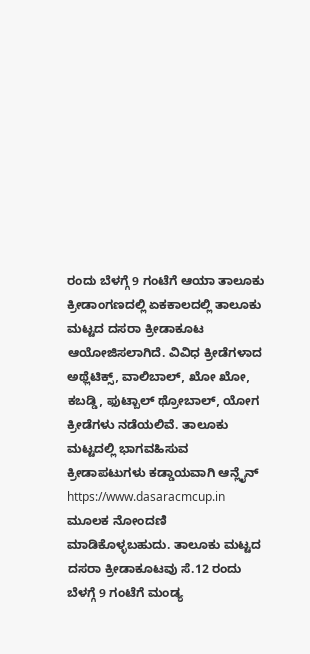ರಂದು ಬೆಳಗ್ಗೆ 9 ಗಂಟೆಗೆ ಆಯಾ ತಾಲೂಕು ಕ್ರೀಡಾಂಗಣದಲ್ಲಿ ಏಕಕಾಲದಲ್ಲಿ ತಾಲೂಕು ಮಟ್ಟದ ದಸರಾ ಕ್ರೀಡಾಕೂಟ ಆಯೋಜಿಸಲಾಗಿದೆ. ವಿವಿಧ ಕ್ರೀಡೆಗಳಾದ ಅಥ್ಲೆಟಿಕ್ಸ್, ವಾಲಿಬಾಲ್, ಖೋ ಖೋ, ಕಬಡ್ಡಿ, ಫುಟ್ಬಾಲ್ ಥ್ರೋಬಾಲ್, ಯೋಗ ಕ್ರೀಡೆಗಳು ನಡೆಯಲಿವೆ. ತಾಲೂಕು ಮಟ್ಟದಲ್ಲಿ ಭಾಗವಹಿಸುವ ಕ್ರೀಡಾಪಟುಗಳು ಕಡ್ಡಾಯವಾಗಿ ಆನ್ಲೈನ್ https://www.dasaracmcup.in ಮೂಲಕ ನೋಂದಣಿ ಮಾಡಿಕೊಳ್ಳಬಹುದು. ತಾಲೂಕು ಮಟ್ಟದ ದಸರಾ ಕ್ರೀಡಾಕೂಟವು ಸೆ.12 ರಂದು ಬೆಳಗ್ಗೆ 9 ಗಂಟೆಗೆ ಮಂಡ್ಯ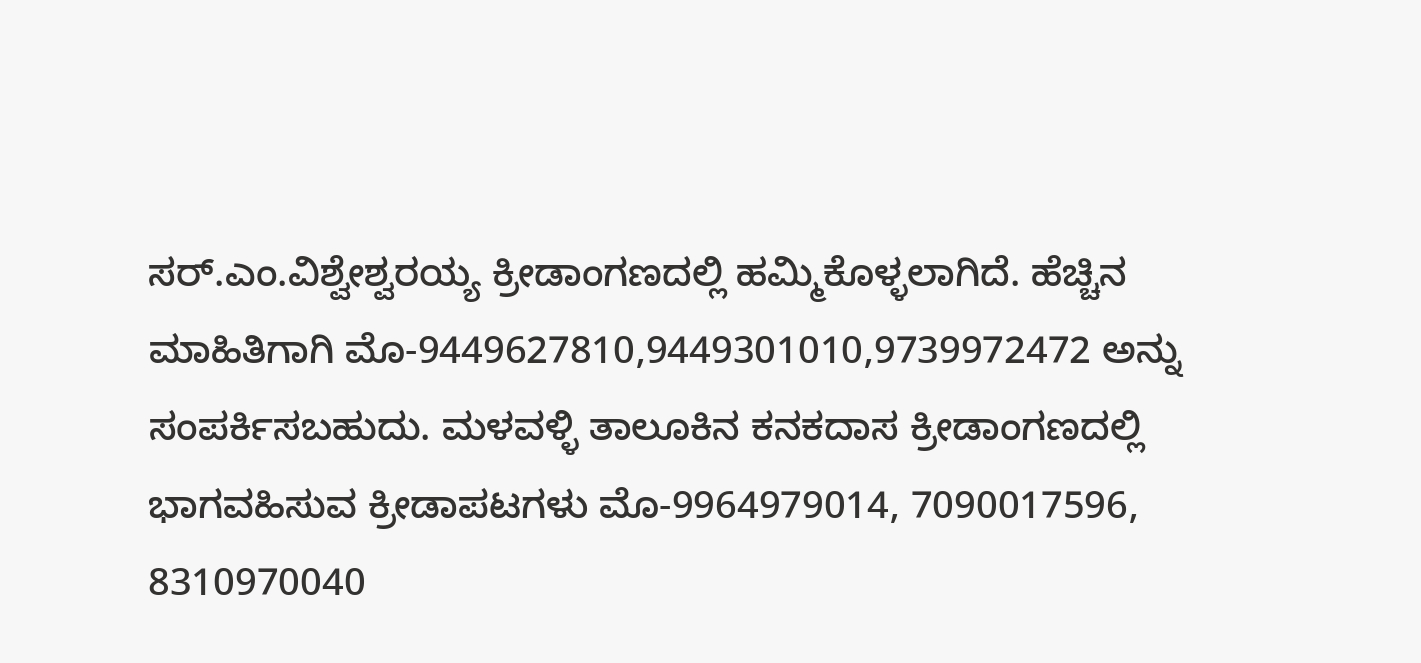ಸರ್.ಎಂ.ವಿಶ್ವೇಶ್ವರಯ್ಯ ಕ್ರೀಡಾಂಗಣದಲ್ಲಿ ಹಮ್ಮಿಕೊಳ್ಳಲಾಗಿದೆ. ಹೆಚ್ಚಿನ ಮಾಹಿತಿಗಾಗಿ ಮೊ-9449627810,9449301010,9739972472 ಅನ್ನು ಸಂಪರ್ಕಿಸಬಹುದು. ಮಳವಳ್ಳಿ ತಾಲೂಕಿನ ಕನಕದಾಸ ಕ್ರೀಡಾಂಗಣದಲ್ಲಿ ಭಾಗವಹಿಸುವ ಕ್ರೀಡಾಪಟಗಳು ಮೊ-9964979014, 7090017596, 8310970040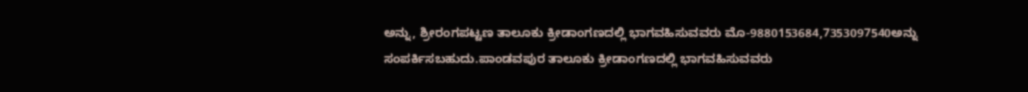ಅನ್ನು, ಶ್ರೀರಂಗಪಟ್ಟಣ ತಾಲೂಕು ಕ್ರೀಡಾಂಗಣದಲ್ಲಿ ಭಾಗವಹಿಸುವವರು ಮೊ-9880153684,7353097540ಅನ್ನು ಸಂಪರ್ಕಿಸಬಹುದು.ಪಾಂಡವಪುರ ತಾಲೂಕು ಕ್ರೀಡಾಂಗಣದಲ್ಲಿ ಭಾಗವಹಿಸುವವರು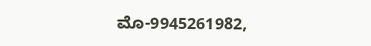ಮೊ-9945261982,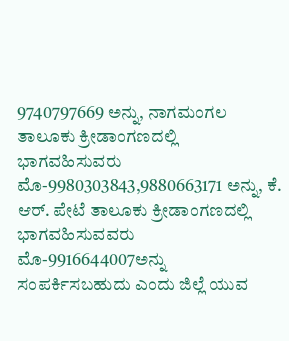9740797669 ಅನ್ನು, ನಾಗಮಂಗಲ ತಾಲೂಕು ಕ್ರೀಡಾಂಗಣದಲ್ಲಿ ಭಾಗವಹಿಸುವರು ಮೊ-9980303843,9880663171 ಅನ್ನು, ಕೆ. ಆರ್. ಪೇಟೆ ತಾಲೂಕು ಕ್ರೀಡಾಂಗಣದಲ್ಲಿ ಭಾಗವಹಿಸುವವರು ಮೊ-9916644007ಅನ್ನು ಸಂಪರ್ಕಿಸಬಹುದು ಎಂದು ಜಿಲ್ಲೆ ಯುವ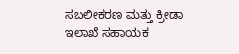ಸಬಲೀಕರಣ ಮತ್ತು ಕ್ರೀಡಾ ಇಲಾಖೆ ಸಹಾಯಕ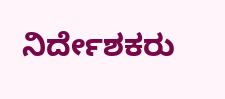ನಿರ್ದೇಶಕರು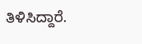ತಿಳಿಸಿದ್ದಾರೆ.